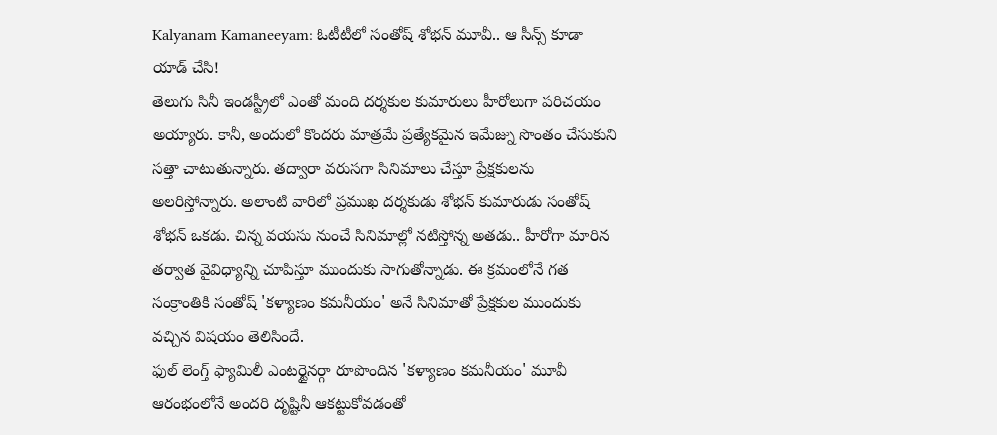Kalyanam Kamaneeyam: ఓటీటీలో సంతోష్ శోభన్ మూవీ.. ఆ సీన్స్ కూడా యాడ్ చేసి!
తెలుగు సినీ ఇండస్ట్రీలో ఎంతో మంది దర్శకుల కుమారులు హీరోలుగా పరిచయం అయ్యారు. కానీ, అందులో కొందరు మాత్రమే ప్రత్యేకమైన ఇమేజ్ను సొంతం చేసుకుని సత్తా చాటుతున్నారు. తద్వారా వరుసగా సినిమాలు చేస్తూ ప్రేక్షకులను అలరిస్తోన్నారు. అలాంటి వారిలో ప్రముఖ దర్శకుడు శోభన్ కుమారుడు సంతోష్ శోభన్ ఒకడు. చిన్న వయసు నుంచే సినిమాల్లో నటిస్తోన్న అతడు.. హీరోగా మారిన తర్వాత వైవిధ్యాన్ని చూపిస్తూ ముందుకు సాగుతోన్నాడు. ఈ క్రమంలోనే గత సంక్రాంతికి సంతోష్ 'కళ్యాణం కమనీయం' అనే సినిమాతో ప్రేక్షకుల ముందుకు వచ్చిన విషయం తెలిసిందే.
ఫుల్ లెంగ్త్ ఫ్యామిలీ ఎంటర్టైనర్గా రూపొందిన 'కళ్యాణం కమనీయం' మూవీ ఆరంభంలోనే అందరి దృష్టినీ ఆకట్టుకోవడంతో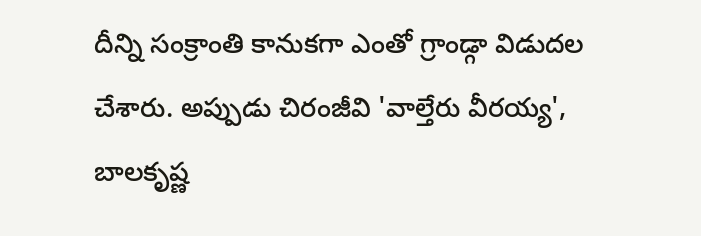దీన్ని సంక్రాంతి కానుకగా ఎంతో గ్రాండ్గా విడుదల చేశారు. అప్పుడు చిరంజీవి 'వాల్తేరు వీరయ్య', బాలకృష్ణ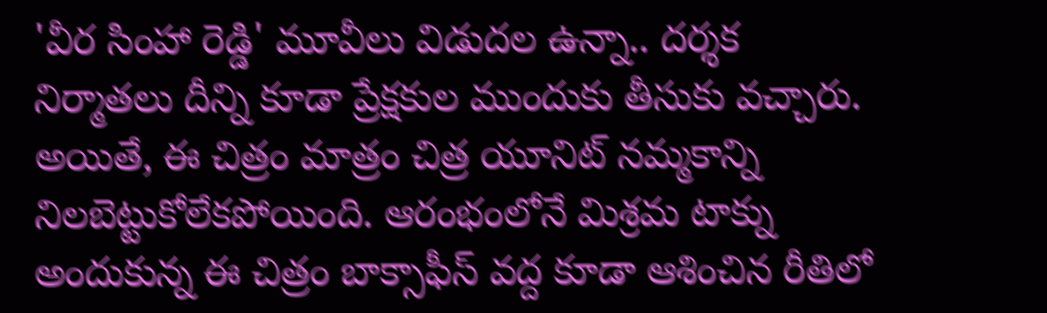'వీర సింహా రెడ్డి' మూవీలు విడుదల ఉన్నా.. దర్శక నిర్మాతలు దీన్ని కూడా ప్రేక్షకుల ముందుకు తీసుకు వచ్చారు. అయితే, ఈ చిత్రం మాత్రం చిత్ర యూనిట్ నమ్మకాన్ని నిలబెట్టుకోలేకపోయింది. ఆరంభంలోనే మిశ్రమ టాక్ను అందుకున్న ఈ చిత్రం బాక్సాఫీస్ వద్ద కూడా ఆశించిన రీతిలో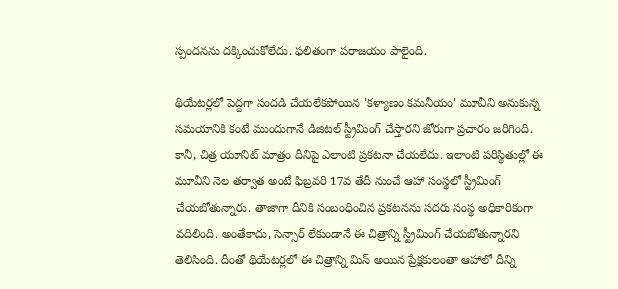స్పందనను దక్కించుకోలేదు. ఫలితంగా పరాజయం పాలైంది.

థియేటర్లలో పెద్దగా సందడి చేయలేకపోయిన 'కళ్యాణం కమనీయం' మూవీని అనుకున్న సమయానికి కంటే ముందుగానే డిజిటల్ స్ట్రీమింగ్ చేస్తారని జోరుగా ప్రచారం జరిగింది. కానీ, చిత్ర యూనిట్ మాత్రం దీనిపై ఎలాంటి ప్రకటనా చేయలేదు. ఇలాంటి పరిస్థితుల్లో ఈ మూవీని నెల తర్వాత అంటే ఫిబ్రవరి 17వ తేదీ నుంచే ఆహా సంస్థలో స్ట్రీమింగ్ చేయబోతున్నారు. తాజాగా దీనికి సంబంధించిన ప్రకటనను సదరు సంస్థ అధికారికంగా వదిలింది. అంతేకాదు, సెన్సార్ లేకుండానే ఈ చిత్రాన్ని స్ట్రీమింగ్ చేయబోతున్నారని తెలిసింది. దీంతో థియేటర్లలో ఈ చిత్రాన్ని మిస్ అయిన ప్రేక్షకులంతా ఆహాలో దీన్ని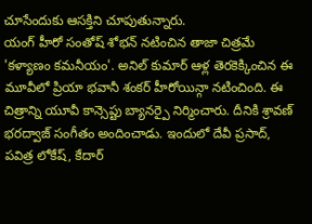చూసేందుకు ఆసక్తిని చూపుతున్నారు.
యంగ్ హీరో సంతోష్ శోభన్ నటించిన తాజా చిత్రమే 'కళ్యాణం కమనీయం'. అనిల్ కుమార్ ఆళ్ల తెరకెక్కించిన ఈ మూవీలో ప్రియా భవానీ శంకర్ హీరోయిన్గా నటించింది. ఈ చిత్రాన్ని యూవీ కాన్సెప్టు బ్యానర్పై నిర్మించారు. దీనికి శ్రావణ్ భరద్వాజ్ సంగీతం అందించాడు. ఇందులో దేవీ ప్రసాద్, పవిత్ర లోకేష్, కేదార్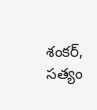శంకర్, సత్యం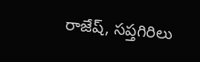రాజేష్, సప్తగిరిలు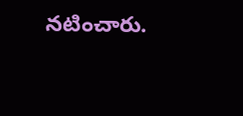నటించారు.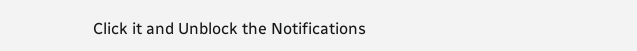Click it and Unblock the Notifications